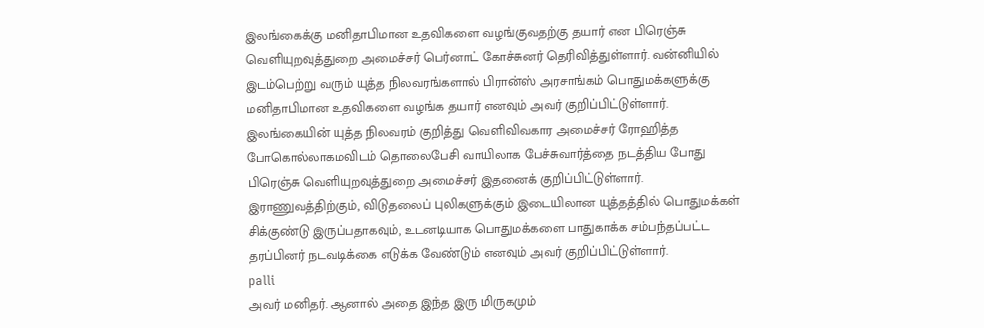இலங்கைக்கு மனிதாபிமான உதவிகளை வழங்குவதற்கு தயார் என பிரெஞ்சு வெளியுறவுத்துறை அமைச்சர் பெர்னாட் கோச்சுனர் தெரிவித்துள்ளார். வன்னியில் இடம்பெற்று வரும் யுத்த நிலவரங்களால் பிரான்ஸ் அரசாங்கம் பொதுமக்களுக்கு மனிதாபிமான உதவிகளை வழங்க தயார் எனவும் அவர் குறிப்பிட்டுள்ளார்.
இலங்கையின் யுத்த நிலவரம் குறித்து வெளிவிவகார அமைச்சர் ரோஹித்த போகொல்லாகமவிடம் தொலைபேசி வாயிலாக பேச்சுவார்த்தை நடத்திய போது பிரெஞ்சு வெளியுறவுத்துறை அமைச்சர் இதனைக் குறிப்பிட்டுள்ளார். இராணுவத்திற்கும், விடுதலைப் புலிகளுக்கும் இடையிலான யுத்தத்தில் பொதுமக்கள் சிக்குண்டு இருப்பதாகவும், உடனடியாக பொதுமக்களை பாதுகாக்க சம்பந்தப்பட்ட தரப்பினர் நடவடிக்கை எடுக்க வேண்டும் எனவும் அவர் குறிப்பிட்டுள்ளார்.
palli
அவர் மனிதர். ஆனால் அதை இந்த இரு மிருகமும்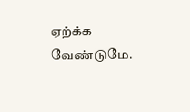ஏற்க்க வேண்டுமே.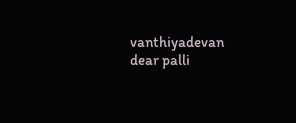vanthiyadevan
dear palli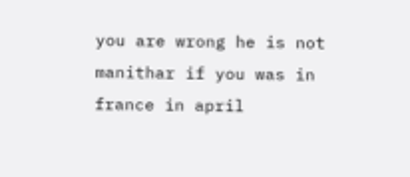you are wrong he is not manithar if you was in france in april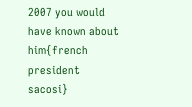2007 you would have known about him{french president sacosi}